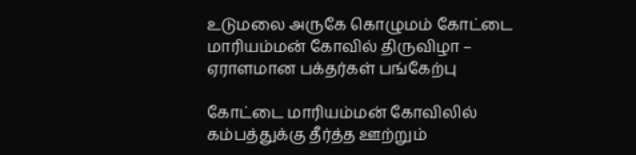உடுமலை அருகே கொழுமம் கோட்டை மாரியம்மன் கோவில் திருவிழா – ஏராளமான பக்தர்கள் பங்கேற்பு

கோட்டை மாரியம்மன் கோவிலில் கம்பத்துக்கு தீர்த்த ஊற்றும்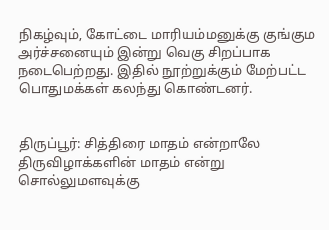நிகழ்வும், கோட்டை மாரியம்மனுக்கு குங்கும அர்ச்சனையும் இன்று வெகு சிறப்பாக நடைபெற்றது. இதில் நூற்றுக்கும் மேற்பட்ட பொதுமக்கள் கலந்து கொண்டனர்.


திருப்பூர்: சித்திரை மாதம் என்றாலே திருவிழாக்களின் மாதம் என்று சொல்லுமளவுக்கு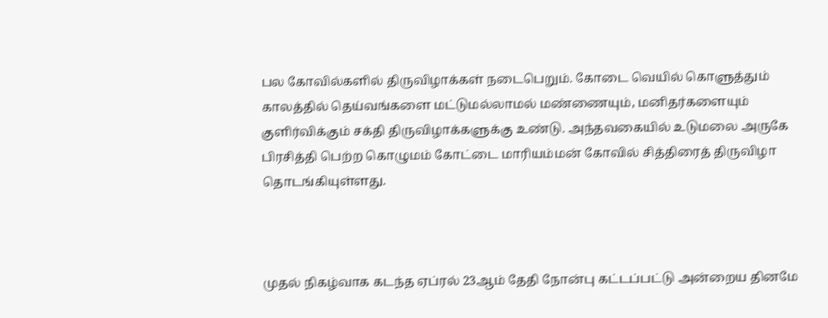பல கோவில்களில் திருவிழாக்கள் நடைபெறும். கோடை வெயில் கொளுத்தும் காலத்தில் தெய்வங்களை மட்டுமல்லாமல் மண்ணையும், மனிதர்களையும் குளிர்விக்கும் சக்தி திருவிழாக்களுக்கு உண்டு. அந்தவகையில் உடுமலை அருகே பிரசித்தி பெற்ற கொழுமம் கோட்டை மாரியம்மன் கோவில் சித்திரைத் திருவிழா தொடங்கியுள்ளது.



முதல் நிகழ்வாக கடந்த ஏப்ரல் 23ஆம் தேதி நோன்பு கட்டப்பட்டு அன்றைய தினமே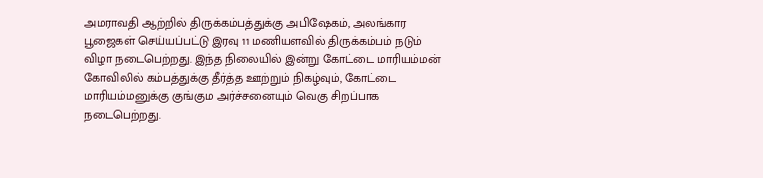அமராவதி ஆற்றில் திருக்கம்பத்துக்கு அபிஷேகம், அலங்கார பூஜைகள் செய்யப்பட்டு இரவு 11 மணியளவில் திருக்கம்பம் நடும் விழா நடைபெற்றது. இந்த நிலையில் இன்று கோட்டை மாரியம்மன் கோவிலில் கம்பத்துக்கு தீர்த்த ஊற்றும் நிகழ்வும், கோட்டை மாரியம்மனுக்கு குங்கும அர்ச்சனையும் வெகு சிறப்பாக நடைபெற்றது.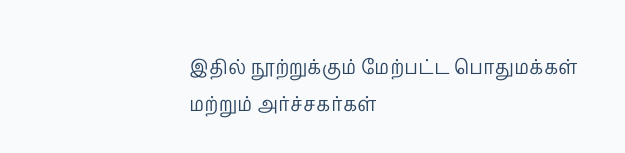இதில் நூற்றுக்கும் மேற்பட்ட பொதுமக்கள் மற்றும் அர்ச்சகர்கள்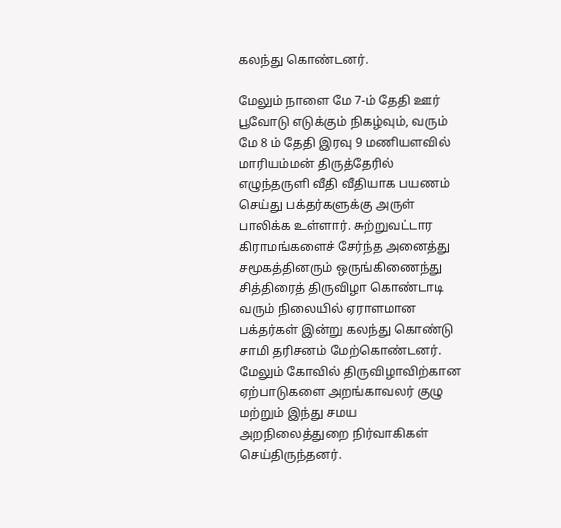கலந்து கொண்டனர்.

மேலும் நாளை மே 7-ம் தேதி ஊர் பூவோடு எடுக்கும் நிகழ்வும், வரும் மே 8 ம் தேதி இரவு 9 மணியளவில் மாரியம்மன் திருத்தேரில் எழுந்தருளி வீதி வீதியாக பயணம் செய்து பக்தர்களுக்கு அருள் பாலிக்க உள்ளார். சுற்றுவட்டார கிராமங்களைச் சேர்ந்த அனைத்து சமூகத்தினரும் ஒருங்கிணைந்து சித்திரைத் திருவிழா கொண்டாடி வரும் நிலையில் ஏராளமான பக்தர்கள் இன்று கலந்து கொண்டு சாமி தரிசனம் மேற்கொண்டனர். மேலும் கோவில் திருவிழாவிற்கான ஏற்பாடுகளை அறங்காவலர் குழு மற்றும் இந்து சமய அறநிலைத்துறை நிர்வாகிகள் செய்திருந்தனர்.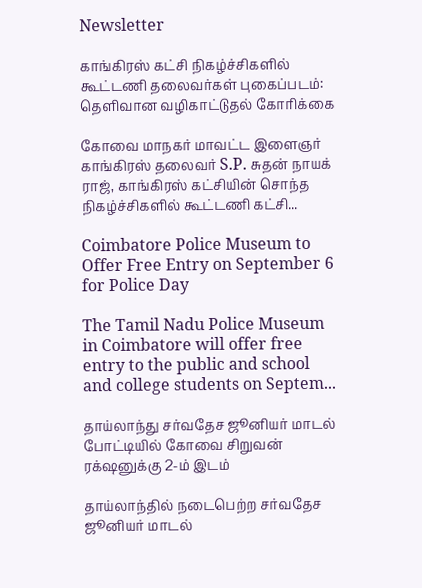Newsletter

காங்கிரஸ் கட்சி நிகழ்ச்சிகளில் கூட்டணி தலைவர்கள் புகைப்படம்: தெளிவான வழிகாட்டுதல் கோரிக்கை

கோவை மாநகர் மாவட்ட இளைஞர் காங்கிரஸ் தலைவர் S.P. சுதன் நாயக் ராஜ், காங்கிரஸ் கட்சியின் சொந்த நிகழ்ச்சிகளில் கூட்டணி கட்சி...

Coimbatore Police Museum to Offer Free Entry on September 6 for Police Day

The Tamil Nadu Police Museum in Coimbatore will offer free entry to the public and school and college students on Septem...

தாய்லாந்து சர்வதேச ஜூனியர் மாடல் போட்டியில் கோவை சிறுவன் ரக்‌ஷனுக்கு 2-ம் இடம்

தாய்லாந்தில் நடைபெற்ற சர்வதேச ஜூனியர் மாடல்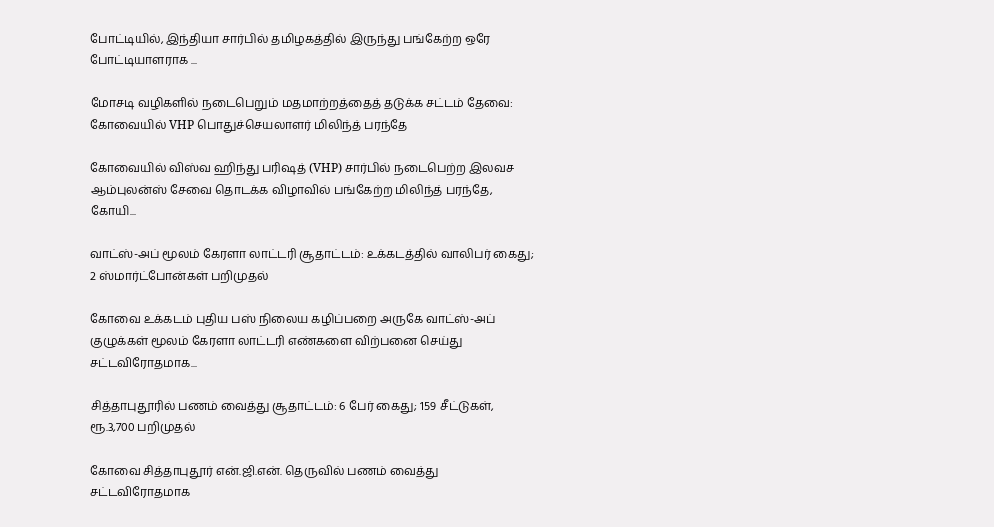போட்டியில், இந்தியா சார்பில் தமிழகத்தில் இருந்து பங்கேற்ற ஒரே போட்டியாளராக ‌...

மோசடி வழிகளில் நடைபெறும் மதமாற்றத்தைத் தடுக்க சட்டம் தேவை: கோவையில் VHP பொதுச்செயலாளர் மிலிந்த் பரந்தே

கோவையில் விஸ்வ ஹிந்து பரிஷத் (VHP) சார்பில் நடைபெற்ற இலவச ஆம்புலன்ஸ் சேவை தொடக்க விழாவில் பங்கேற்ற மிலிந்த் பரந்தே, கோயி...

வாட்ஸ்-அப் மூலம் கேரளா லாட்டரி சூதாட்டம்: உக்கடத்தில் வாலிபர் கைது; 2 ஸ்மார்ட்போன்கள் பறிமுதல்

கோவை உக்கடம் புதிய பஸ் நிலைய கழிப்பறை அருகே வாட்ஸ்-அப் குழுக்கள் மூலம் கேரளா லாட்டரி எண்களை விற்பனை செய்து சட்டவிரோதமாக...

சித்தாபுதூரில் பணம் வைத்து சூதாட்டம்: 6 பேர் கைது; 159 சீட்டுகள், ரூ.3,700 பறிமுதல்

கோவை சித்தாபுதூர் என்.ஜி.என். தெருவில் பணம் வைத்து சட்டவிரோதமாக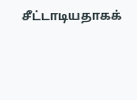சீட்டாடியதாகக்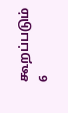கூறப்படும் 6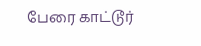பேரை காட்டூர்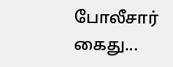போலீசார் கைது...